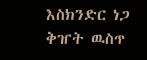እስክንድር ነጋ ቅዠት ዉስጥ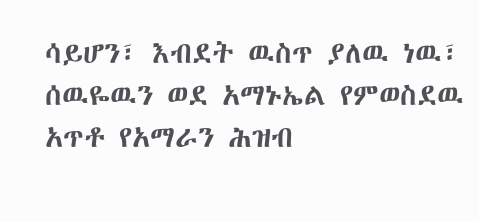ሳይሆን፣ እብደት ዉስጥ ያለዉ ነዉ፣ ሰዉዬዉን ወደ አማኑኤል የምወስደዉ አጥቶ የአማራን ሕዝብ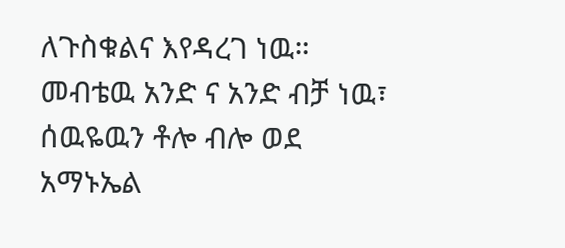ለጉስቁልና እየዳረገ ነዉ።
መብቴዉ አንድ ና አንድ ብቻ ነዉ፣ ሰዉዬዉን ቶሎ ብሎ ወደ አማኑኤል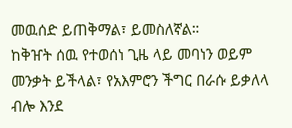መዉሰድ ይጠቅማል፣ ይመስለኛል።
ከቅዠት ሰዉ የተወሰነ ጊዜ ላይ መባነን ወይም መንቃት ይችላል፣ የአእምሮን ችግር በራሱ ይቃለላ ብሎ እንደ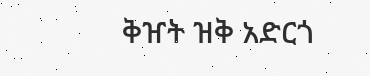ቅዠት ዝቅ አድርጎ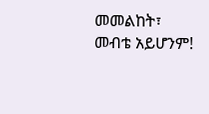መመልከት፣ መብቴ አይሆንም!